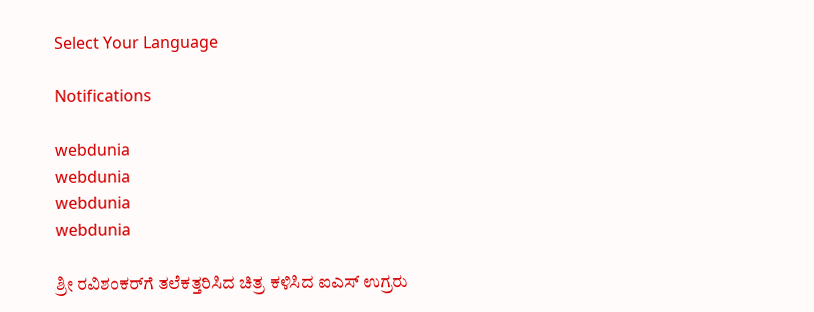Select Your Language

Notifications

webdunia
webdunia
webdunia
webdunia

ಶ್ರೀ ರವಿಶಂಕರ್‌ಗೆ ತಲೆಕತ್ತರಿಸಿದ ಚಿತ್ರ ಕಳಿಸಿದ ಐಎಸ್ ಉಗ್ರರು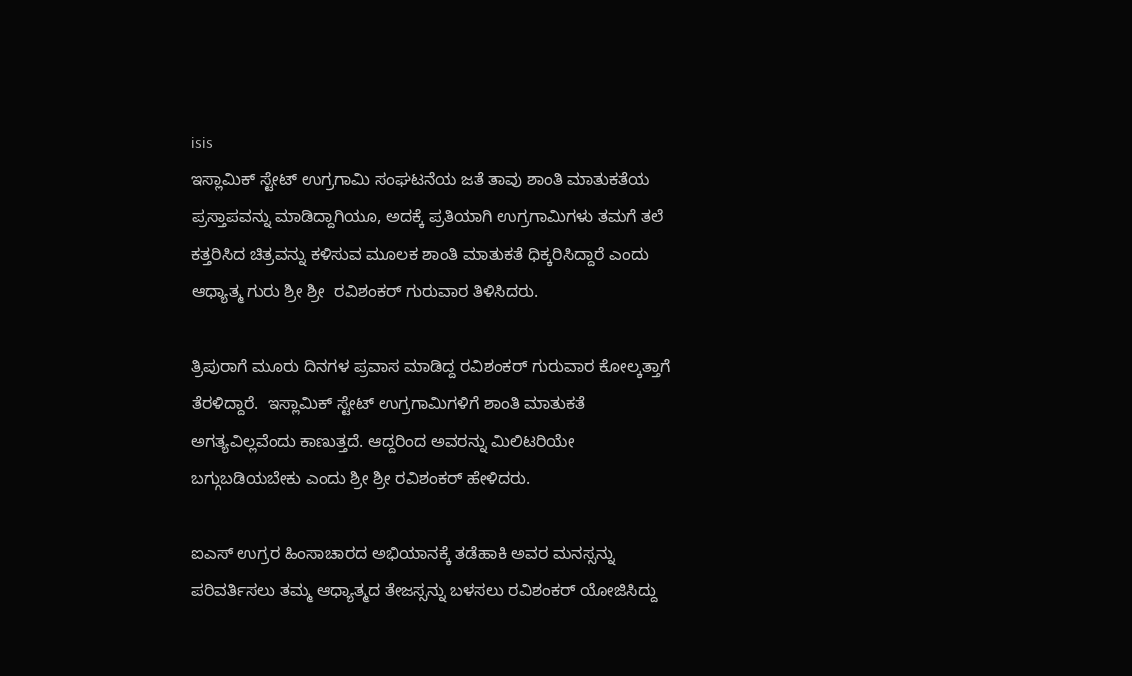isis
ಇಸ್ಲಾಮಿಕ್ ಸ್ಟೇಟ್ ಉಗ್ರಗಾಮಿ ಸಂಘಟನೆಯ ಜತೆ ತಾವು ಶಾಂತಿ ಮಾತುಕತೆಯ ಪ್ರಸ್ತಾಪವನ್ನು ಮಾಡಿದ್ದಾಗಿಯೂ, ಅದಕ್ಕೆ ಪ್ರತಿಯಾಗಿ ಉಗ್ರಗಾಮಿಗಳು ತಮಗೆ ತಲೆ ಕತ್ತರಿಸಿದ ಚಿತ್ರವನ್ನು ಕಳಿಸುವ ಮೂಲಕ ಶಾಂತಿ ಮಾತುಕತೆ ಧಿಕ್ಕರಿಸಿದ್ದಾರೆ ಎಂದು ಆಧ್ಯಾತ್ಮ ಗುರು ಶ್ರೀ ಶ್ರೀ  ರವಿಶಂಕರ್ ಗುರುವಾರ ತಿಳಿಸಿದರು.

ತ್ರಿಪುರಾಗೆ ಮೂರು ದಿನಗಳ ಪ್ರವಾಸ ಮಾಡಿದ್ದ ರವಿಶಂಕರ್ ಗುರುವಾರ ಕೋಲ್ಕತ್ತಾಗೆ ತೆರಳಿದ್ದಾರೆ.  ಇಸ್ಲಾಮಿಕ್ ಸ್ಟೇಟ್ ಉಗ್ರಗಾಮಿಗಳಿಗೆ ಶಾಂತಿ ಮಾತುಕತೆ ಅಗತ್ಯವಿಲ್ಲವೆಂದು ಕಾಣುತ್ತದೆ. ಆದ್ದರಿಂದ ಅವರನ್ನು ಮಿಲಿಟರಿಯೇ ಬಗ್ಗುಬಡಿಯಬೇಕು ಎಂದು ಶ್ರೀ ಶ್ರೀ ರವಿಶಂಕರ್ ಹೇಳಿದರು.

ಐಎಸ್ ಉಗ್ರರ ಹಿಂಸಾಚಾರದ ಅಭಿಯಾನಕ್ಕೆ ತಡೆಹಾಕಿ ಅವರ ಮನಸ್ಸನ್ನು ಪರಿವರ್ತಿಸಲು ತಮ್ಮ ಆಧ್ಯಾತ್ಮದ ತೇಜಸ್ಸನ್ನು ಬಳಸಲು ರವಿಶಂಕರ್ ಯೋಜಿಸಿದ್ದು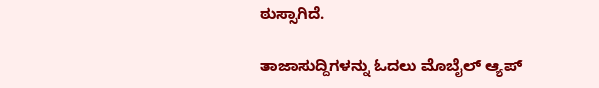ಠುಸ್ಸಾಗಿದೆ.

ತಾಜಾಸುದ್ದಿಗಳನ್ನು ಓದಲು ಮೊಬೈಲ್ ಆ್ಯಪ್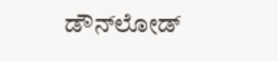ಡೌನ್‌ಲೋಡ್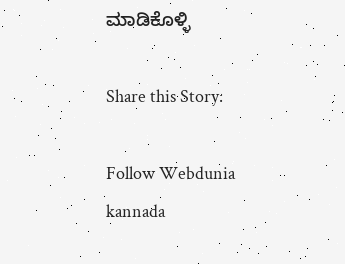ಮಾಡಿಕೊಳ್ಳಿ

Share this Story:

Follow Webdunia kannada